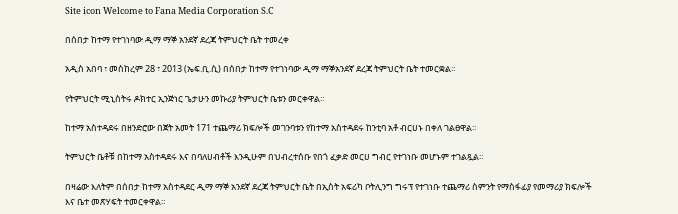Site icon Welcome to Fana Media Corporation S.C

በሰበታ ከተማ የተገነባው ዲማ ማኞ አንደኛ ደረጃ ትምህርት ቤት ተመረቀ

አዲስ አበባ ፣ መስከረም 28 ፣ 2013 (ኤፍ.ቢ.ሲ) በሰበታ ከተማ የተገነባው ዲማ ማኞአንደኛ ደረጃ ትምህርት ቤት ተመርቋል።

የትምህርት ሚኒስትሩ ዶክተር ኢንጅነር ጌታሁን መኩሪያ ትምህርት ቤቱን መርቀዋል።

ከተማ አስተዳደሩ በዘንድሮው በጀት አመት 171 ተጨማሪ ክፍሎች መገንባቱን የከተማ አስተዳደሩ ከንቲባ አቶ ብርሀኑ በቀለ ገልፀዋል።

ትምህርት ቤቶቹ በከተማ አስተዳደሩ እና በባለሀብቶች እንዲሁም በህብረተሰቡ የበጎ ፈቃድ መርሀ ግብር የተገነቡ መሆኑም ተገልጿል።

በዛሬው እለትም በሰበታ ከተማ አስተዳደር ዲማ ማኞ አንደኛ ደረጃ ትምህርት ቤት በኢስት አፍሪካ ቦትሊንግ ግሩፕ የተገነቡ ተጨማሪ ስምንት የማስፋፊያ የመማሪያ ክፍሎች እና ቤተ መጽሃፍት ተመርቀዋል።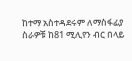ከተማ አስተዳደሩም ለማስፋፊያ ስራዎቹ ከ81 ሚሊየን ብር በላይ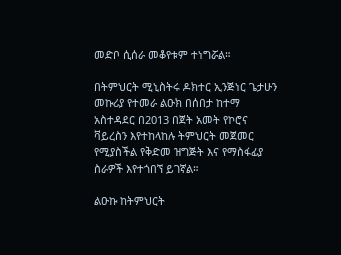መድቦ ሲሰራ መቆየቱም ተነግሯል።

በትምህርት ሚኒስትሩ ዶክተር ኢንጅነር ጌታሁን መኩሪያ የተመራ ልዑክ በሰበታ ከተማ አስተዳደር በ2013 በጀት አመት የኮሮና ቫይረስን እየተከላከሉ ትምህርት መጀመር የሚያስችል የቅድመ ዝግጅት እና የማስፋፊያ ስራዎች እየተጎበኘ ይገኛል።

ልዑኩ ከትምህርት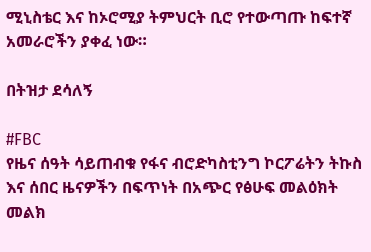ሚኒስቴር እና ከኦሮሚያ ትምህርት ቢሮ የተውጣጡ ከፍተኛ አመራሮችን ያቀፈ ነው።

በትዝታ ደሳለኝ

#FBC
የዜና ሰዓት ሳይጠብቁ የፋና ብሮድካስቲንግ ኮርፖሬትን ትኩስ እና ሰበር ዜናዎችን በፍጥነት በአጭር የፅሁፍ መልዕክት መልክ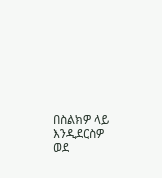በስልክዎ ላይ እንዲደርስዎ ወደ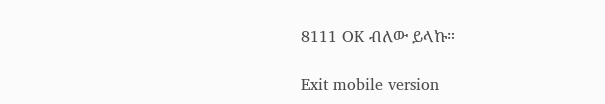8111 OK ብለው ይላኩ።

Exit mobile version